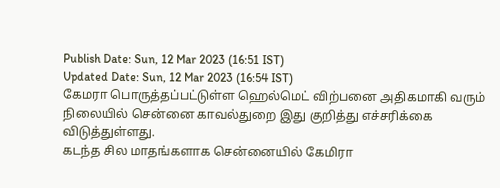Publish Date: Sun, 12 Mar 2023 (16:51 IST)
Updated Date: Sun, 12 Mar 2023 (16:54 IST)
கேமரா பொருத்தப்பட்டுள்ள ஹெல்மெட் விற்பனை அதிகமாகி வரும் நிலையில் சென்னை காவல்துறை இது குறித்து எச்சரிக்கை விடுத்துள்ளது.
கடந்த சில மாதங்களாக சென்னையில் கேமிரா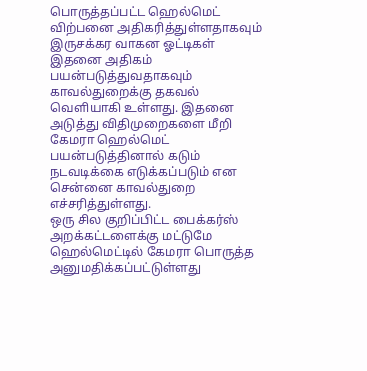பொருத்தப்பட்ட ஹெல்மெட் விற்பனை அதிகரித்துள்ளதாகவும் இருசக்கர வாகன ஓட்டிகள் இதனை அதிகம் பயன்படுத்துவதாகவும் காவல்துறைக்கு தகவல் வெளியாகி உள்ளது. இதனை அடுத்து விதிமுறைகளை மீறி கேமரா ஹெல்மெட் பயன்படுத்தினால் கடும் நடவடிக்கை எடுக்கப்படும் என சென்னை காவல்துறை எச்சரித்துள்ளது.
ஒரு சில குறிப்பிட்ட பைக்கர்ஸ் அறக்கட்டளைக்கு மட்டுமே ஹெல்மெட்டில் கேமரா பொருத்த அனுமதிக்கப்பட்டுள்ளது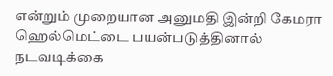என்றும் முறையான அனுமதி இன்றி கேமரா ஹெல்மெட்டை பயன்படுத்தினால் நடவடிக்கை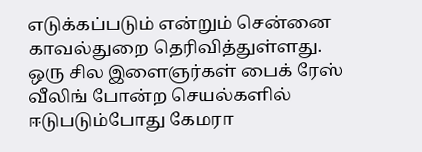எடுக்கப்படும் என்றும் சென்னை காவல்துறை தெரிவித்துள்ளது.
ஒரு சில இளைஞர்கள் பைக் ரேஸ் வீலிங் போன்ற செயல்களில் ஈடுபடும்போது கேமரா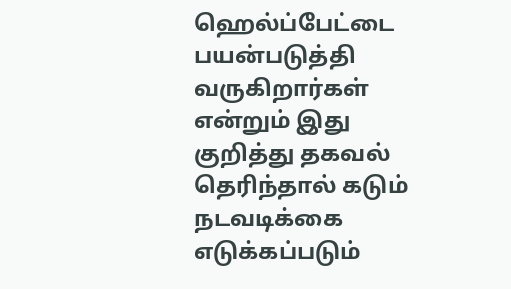ஹெல்ப்பேட்டை பயன்படுத்தி வருகிறார்கள் என்றும் இது குறித்து தகவல் தெரிந்தால் கடும் நடவடிக்கை எடுக்கப்படும்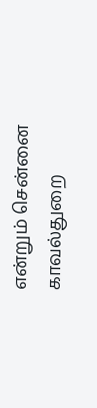என்றும் சென்னை காவல்துறை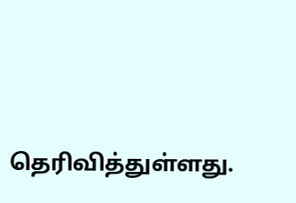தெரிவித்துள்ளது.